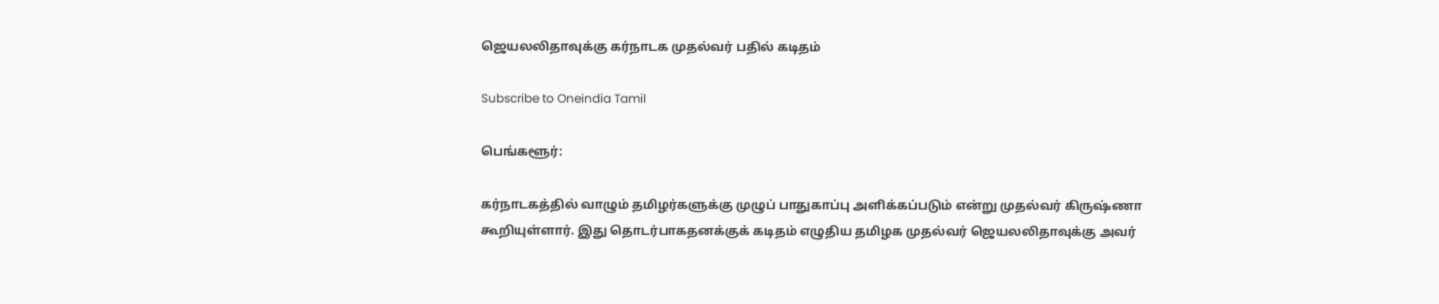ஜெயலலிதாவுக்கு கர்நாடக முதல்வர் பதில் கடிதம்

Subscribe to Oneindia Tamil

பெங்களூர்:

கர்நாடகத்தில் வாழும் தமிழர்களுக்கு முழுப் பாதுகாப்பு அளிக்கப்படும் என்று முதல்வர் கிருஷ்ணா கூறியுள்ளார். இது தொடர்பாகதனக்குக் கடிதம் எழுதிய தமிழக முதல்வர் ஜெயலலிதாவுக்கு அவர்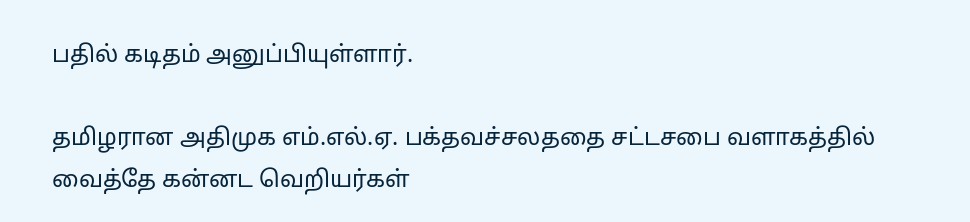பதில் கடிதம் அனுப்பியுள்ளார்.

தமிழரான அதிமுக எம்.எல்.ஏ. பக்தவச்சலததை சட்டசபை வளாகத்தில் வைத்தே கன்னட வெறியர்கள்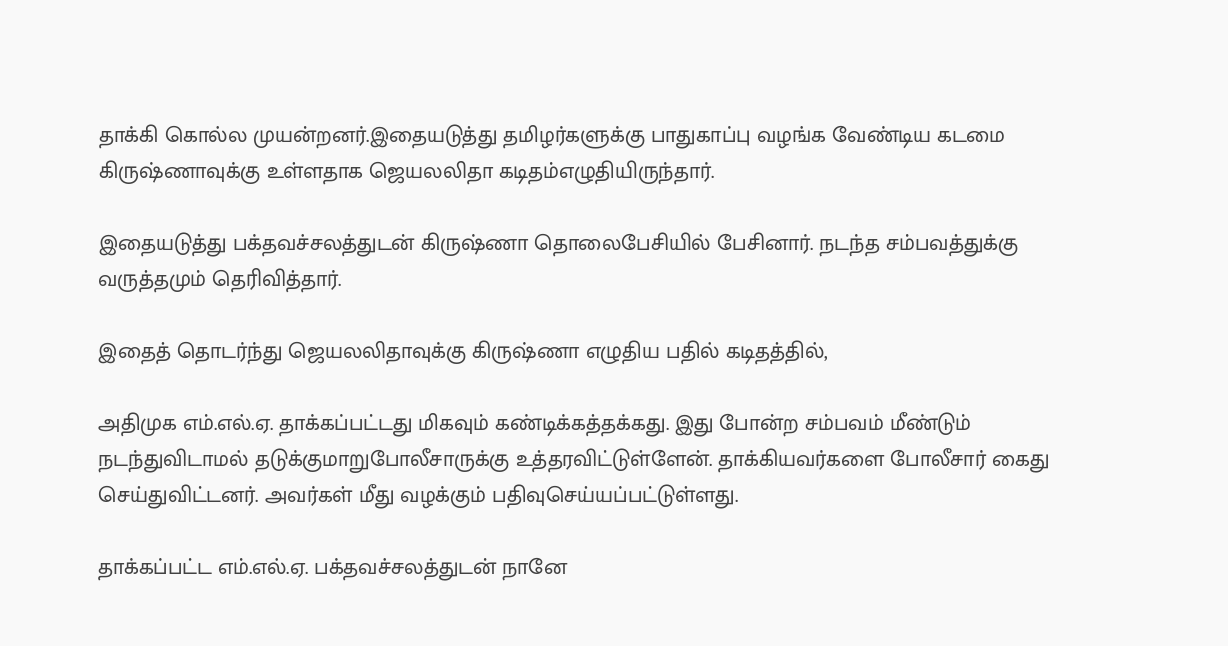தாக்கி கொல்ல முயன்றனர்.இதையடுத்து தமிழர்களுக்கு பாதுகாப்பு வழங்க வேண்டிய கடமை கிருஷ்ணாவுக்கு உள்ளதாக ஜெயலலிதா கடிதம்எழுதியிருந்தார்.

இதையடுத்து பக்தவச்சலத்துடன் கிருஷ்ணா தொலைபேசியில் பேசினார். நடந்த சம்பவத்துக்கு வருத்தமும் தெரிவித்தார்.

இதைத் தொடர்ந்து ஜெயலலிதாவுக்கு கிருஷ்ணா எழுதிய பதில் கடிதத்தில்,

அதிமுக எம்.எல்.ஏ. தாக்கப்பட்டது மிகவும் கண்டிக்கத்தக்கது. இது போன்ற சம்பவம் மீண்டும் நடந்துவிடாமல் தடுக்குமாறுபோலீசாருக்கு உத்தரவிட்டுள்ளேன். தாக்கியவர்களை போலீசார் கைது செய்துவிட்டனர். அவர்கள் மீது வழக்கும் பதிவுசெய்யப்பட்டுள்ளது.

தாக்கப்பட்ட எம்.எல்.ஏ. பக்தவச்சலத்துடன் நானே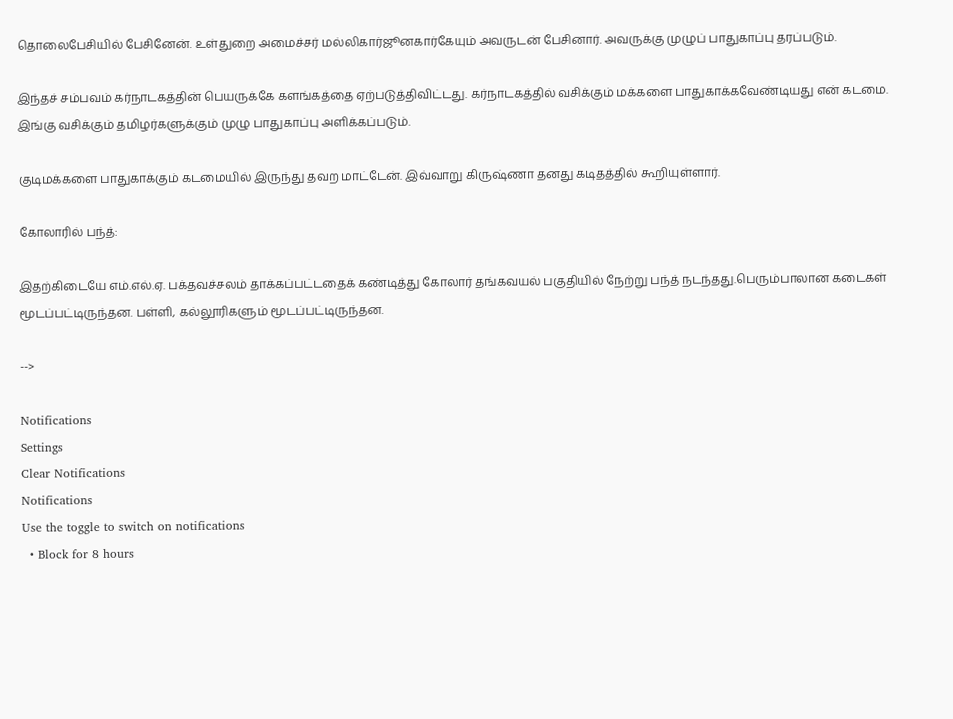தொலைபேசியில் பேசினேன். உள்துறை அமைச்சர் மல்லிகார்ஜூனகார்கேயும் அவருடன் பேசினார். அவருக்கு முழுப் பாதுகாப்பு தரப்படும்.

இந்தச் சம்பவம் கர்நாடகத்தின் பெயருக்கே களங்கத்தை ஏற்படுத்திவிட்டது. கர்நாடகத்தில் வசிக்கும் மக்களை பாதுகாக்கவேண்டியது என் கடமை. இங்கு வசிக்கும் தமிழர்களுக்கும் முழு பாதுகாப்பு அளிக்கப்படும்.

குடிமக்களை பாதுகாக்கும் கடமையில் இருந்து தவற மாட்டேன். இவ்வாறு கிருஷ்ணா தனது கடிதத்தில் கூறியுள்ளார்.

கோலாரில் பந்த்:

இதற்கிடையே எம்.எல்.ஏ. பக்தவச்சலம் தாக்கப்பட்டதைக் கண்டித்து கோலார் தங்கவயல் பகுதியில் நேற்று பந்த் நடந்தது.பெரும்பாலான கடைகள் மூடப்பட்டிருந்தன. பள்ளி, கல்லூரிகளும் மூடப்பட்டிருந்தன.

-->

Notifications
Settings
Clear Notifications
Notifications
Use the toggle to switch on notifications
  • Block for 8 hours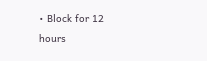• Block for 12 hours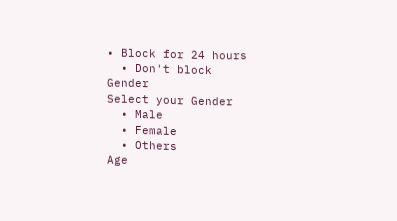• Block for 24 hours
  • Don't block
Gender
Select your Gender
  • Male
  • Female
  • Others
Age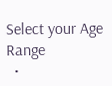Select your Age Range
  •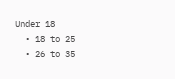Under 18
  • 18 to 25
  • 26 to 35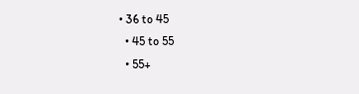• 36 to 45
  • 45 to 55
  • 55+